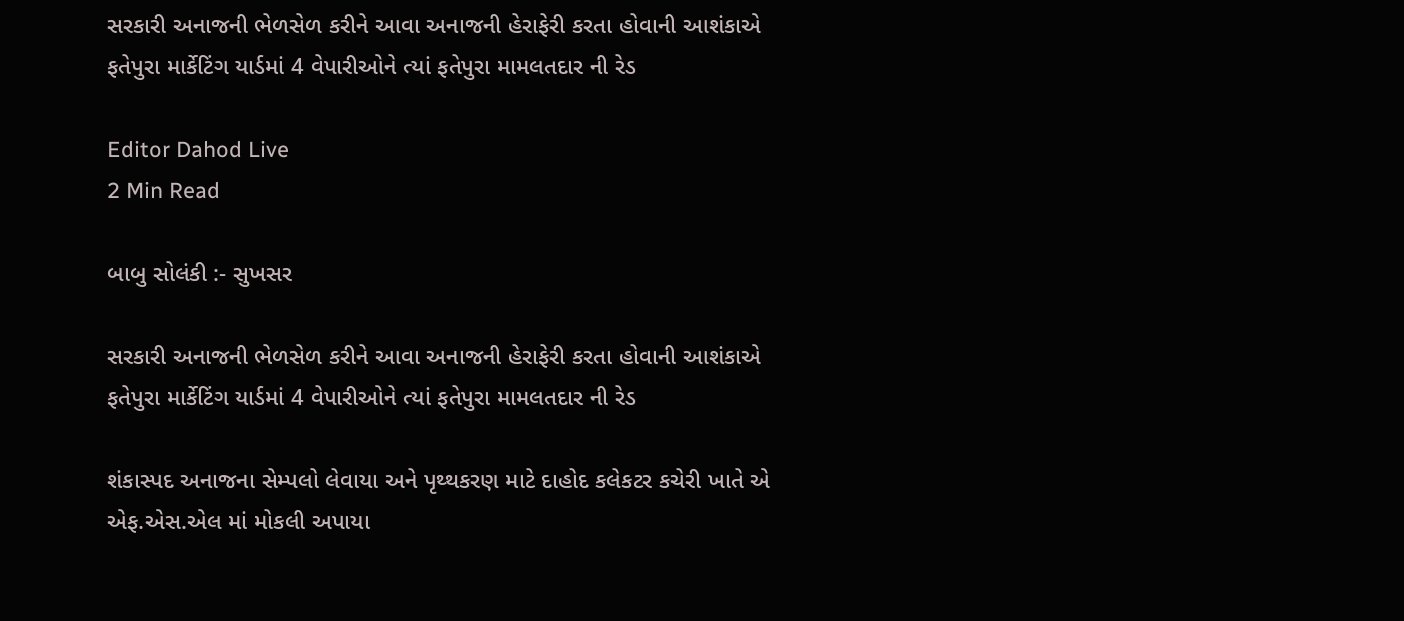સરકારી અનાજની ભેળસેળ કરીને આવા અનાજની હેરાફેરી કરતા હોવાની આશંકાએ ફતેપુરા માર્કેટિંગ યાર્ડમાં 4 વેપારીઓને ત્યાં ફતેપુરા મામલતદાર ની રેડ

Editor Dahod Live
2 Min Read

બાબુ સોલંકી :- સુખસર

સરકારી અનાજની ભેળસેળ કરીને આવા અનાજની હેરાફેરી કરતા હોવાની આશંકાએ ફતેપુરા માર્કેટિંગ યાર્ડમાં 4 વેપારીઓને ત્યાં ફતેપુરા મામલતદાર ની રેડ

શંકાસ્પદ અનાજના સેમ્પલો લેવાયા અને પૃથ્થકરણ માટે દાહોદ કલેકટર કચેરી ખાતે એ એફ.એસ.એલ માં મોકલી અપાયા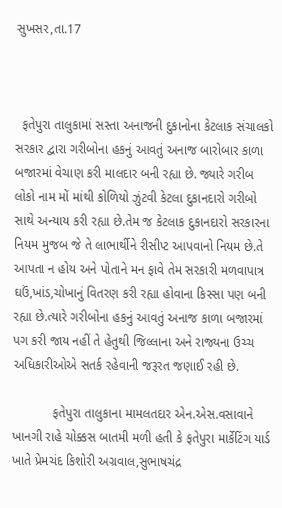સુખસર,તા.17



  ફતેપુરા તાલુકામાં સસ્તા અનાજની દુકાનોના કેટલાક સંચાલકો સરકાર દ્વારા ગરીબોના હકનું આવતું અનાજ બારોબાર કાળા બજારમાં વેચાણ કરી માલદાર બની રહ્યા છે. જ્યારે ગરીબ લોકો નામ મોં માંથી કોળિયો ઝુંટવી કેટલા દુકાનદારો ગરીબો સાથે અન્યાય કરી રહ્યા છે.તેમ જ કેટલાક દુકાનદારો સરકારના નિયમ મુજબ જે તે લાભાર્થીને રીસીપ્ટ આપવાનો નિયમ છે.તે આપતા ન હોય અને પોતાને મન ફાવે તેમ સરકારી મળવાપાત્ર ઘઉં,ખાંડ,ચોખાનું વિતરણ કરી રહ્યા હોવાના કિસ્સા પણ બની રહ્યા છે.ત્યારે ગરીબોના હકનું આવતું અનાજ કાળા બજારમાં પગ કરી જાય નહીં તે હેતુથી જિલ્લાના અને રાજ્યના ઉચ્ચ અધિકારીઓએ સતર્ક રહેવાની જરૂરત જણાઈ રહી છે.

           ફતેપુરા તાલુકાના મામલતદાર એન.એસ.વસાવાને ખાનગી રાહે ચોક્કસ બાતમી મળી હતી કે ફતેપુરા માર્કેટિંગ યાર્ડ ખાતે પ્રેમચંદ કિશોરી અગ્રવાલ,સુભાષચંદ્ર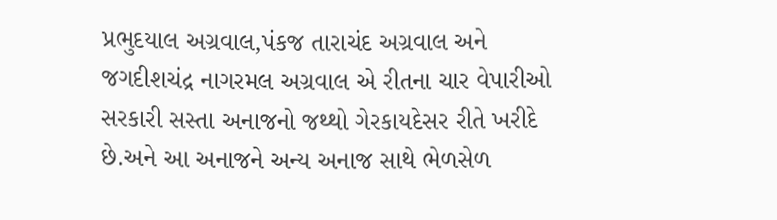પ્રભુદયાલ અગ્રવાલ,પંકજ તારાચંદ અગ્રવાલ અને જગદીશચંદ્ર નાગરમલ અગ્રવાલ એ રીતના ચાર વેપારીઓ સરકારી સસ્તા અનાજનો જથ્થો ગેરકાયદેસર રીતે ખરીદે છે.અને આ અનાજને અન્ય અનાજ સાથે ભેળસેળ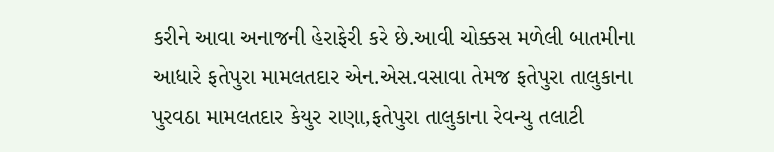કરીને આવા અનાજની હેરાફેરી કરે છે.આવી ચોક્કસ મળેલી બાતમીના આધારે ફતેપુરા મામલતદાર એન.એસ.વસાવા તેમજ ફતેપુરા તાલુકાના પુરવઠા મામલતદાર કેયુર રાણા,ફતેપુરા તાલુકાના રેવન્યુ તલાટી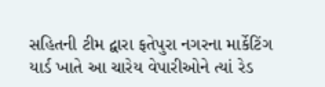સહિતની ટીમ દ્વારા ફતેપુરા નગરના માર્કેટિંગ યાર્ડ ખાતે આ ચારેય વેપારીઓને ત્યાં રેડ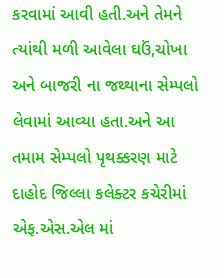કરવામાં આવી હતી.અને તેમને ત્યાંથી મળી આવેલા ઘઉં,ચોખા અને બાજરી ના જથ્થાના સેમ્પલો લેવામાં આવ્યા હતા.અને આ તમામ સેમ્પલો પૃથક્કરણ માટે દાહોદ જિલ્લા કલેક્ટર કચેરીમાં એફ.એસ.એલ માં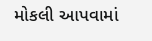મોકલી આપવામાં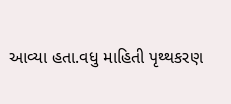આવ્યા હતા.વધુ માહિતી પૃથ્થકરણ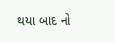થયા બાદ નો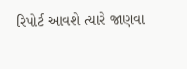રિપોર્ટ આવશે ત્યારે જાણવા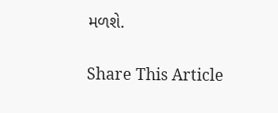મળશે.

Share This Article